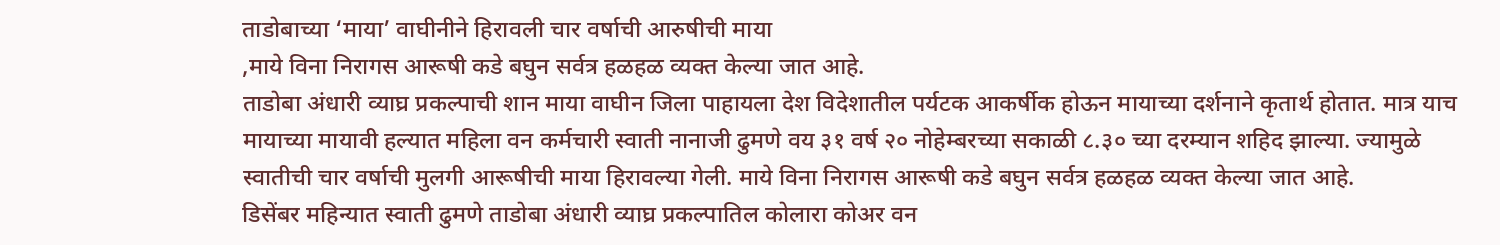ताडोबाच्या ‘माया’ वाघीनीने हिरावली चार वर्षाची आरुषीची माया
,माये विना निरागस आरूषी कडे बघुन सर्वत्र हळहळ व्यक्त केल्या जात आहे.
ताडोबा अंधारी व्याघ्र प्रकल्पाची शान माया वाघीन जिला पाहायला देश विदेशातील पर्यटक आकर्षीक होऊन मायाच्या दर्शनाने कृतार्थ होतात. मात्र याच मायाच्या मायावी हल्यात महिला वन कर्मचारी स्वाती नानाजी ढुमणे वय ३१ वर्ष २० नोहेम्बरच्या सकाळी ८.३० च्या दरम्यान शहिद झाल्या. ज्यामुळे स्वातीची चार वर्षाची मुलगी आरूषीची माया हिरावल्या गेली. माये विना निरागस आरूषी कडे बघुन सर्वत्र हळहळ व्यक्त केल्या जात आहे.
डिसेंबर महिन्यात स्वाती ढुमणे ताडोबा अंधारी व्याघ्र प्रकल्पातिल कोलारा कोअर वन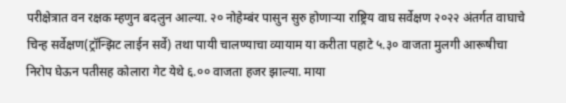परीक्षेत्रात वन रक्षक म्हणुन बदलुन आल्या. २० नोहेम्बंर पासुन सुरु होणाऱ्या राष्ट्रिय वाघ सर्वेक्षण २०२२ अंतर्गत वाघाचे चिन्ह सर्वेक्षण(ट्रॉन्झिट लाईन सर्वे) तथा पायी चालण्याचा व्यायाम या करीता पहाटे ५.३० वाजता मुलगी आरूषीचा निरोप घेऊन पतीसह कोलारा गेट येथे ६.०० वाजता हजर झाल्या. माया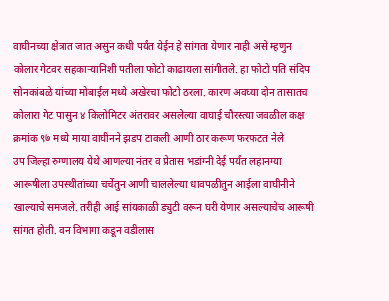वाघीनच्या क्षेत्रात जात असुन कधी पर्यंत येईन हे सांगता येणार नाही असे म्हणुन कोलार गेटवर सहकाऱ्यानिशी पतीला फोटो काढायला सांगीतले. हा फोटो पति संदिप सोनकांबळे यांच्या मोबाईल मध्ये अखेरचा फोटो ठरला. कारण अवघ्या दोन तासातच कोलारा गेट पासुन ४ किलोमिटर अंतरावर असलेल्या वाघाई चौरस्त्या जवळील कक्ष क्रमांक ९७ मध्ये माया वाघीनने झडप टाकली आणी ठार करूण फरफटत नेले
उप जिल्हा रुग्णालय येथे आणल्या नंतर व प्रेतास भडांग्नी देई पर्यंत लहानग्या आरूषीला उपस्थीतांच्या चर्चेतुन आणी चाललेल्या धावपळीतुन आईला वाघीनीने खाल्याचे समजले. तरीही आई सांयकाळी ड्युटी वरून घरी येणार असल्याचेच आरूषी सांगत होती. वन विभागा कडून वडीलास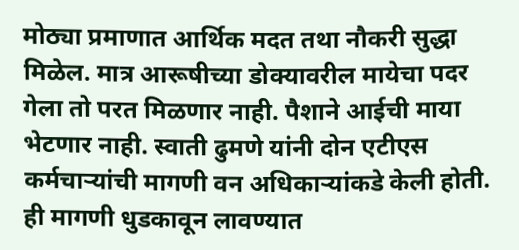मोठ्या प्रमाणात आर्थिक मदत तथा नौकरी सुद्धा मिळेल. मात्र आरूषीच्या डोक्यावरील मायेचा पदर गेला तो परत मिळणार नाही. पैशाने आईची माया भेटणार नाही. स्वाती ढुमणे यांनी दोन एटीएस कर्मचाऱ्यांची मागणी वन अधिकाऱ्यांकडे केली होती. ही मागणी धुडकावून लावण्यात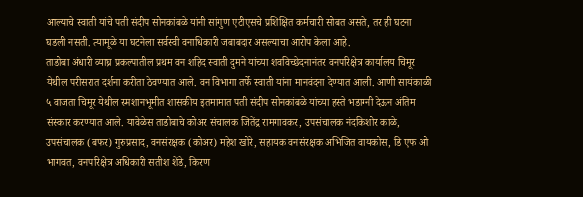आल्याचे स्वाती यांचे पती संदीप सोनकांबळे यांनी सांगुण एटीएसचे प्रशिक्षित कर्मचारी सोबत असते, तर ही घटना घडली नसती. त्यामूळे या घटनेला सर्वस्वी वनाधिकारी जबाबदार असल्याचा आरोप केला आहे.
ताडोबा अंधारी व्याघ्र प्रकल्पातील प्रथम वन शहिद स्वाती दुमने यांच्या शवविच्छेदनानंतर वनपरिक्षेत्र कार्यालय चिमूर येथील परीसरात दर्शना करीता ठेवण्यात आले. वन विभागा तर्फे स्वाती यांना मानवंदना देण्यात आली. आणी सायंकाळी ५ वाजता चिमूर येथील स्मशानभूमीत शासकीय इतमामात पती संदीप सोनकांबळे यांच्या हस्ते भडाग्नी देऊन अंतिम संस्कार करण्यात आले. यावेळेस ताडोबाचे कोअर संचालक जितेंद्र रामगावकर, उपसंचालक नंदकिशोर काळे, उपसंचालक (बफर) गुरुप्रसाद, वनसंरक्षक (कोअर) महेश खोरे, सहायक वनसंरक्षक अभिजित वायकोस, डि एफ ओ भागवत, वनपरिक्षेत्र अधिकारी सतीश शेंडे, किरण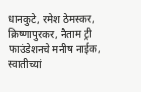धानकुटे, रमेश ठेमस्कर, क्रिष्णापुरकर, नैताम ट्री फाउंडेशनचे मनीष नाईक, स्वातीच्यां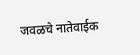जवळचे नातेवाईक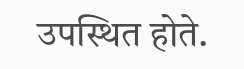उपस्थित होते.